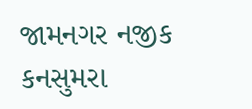જામનગર નજીક કનસુમરા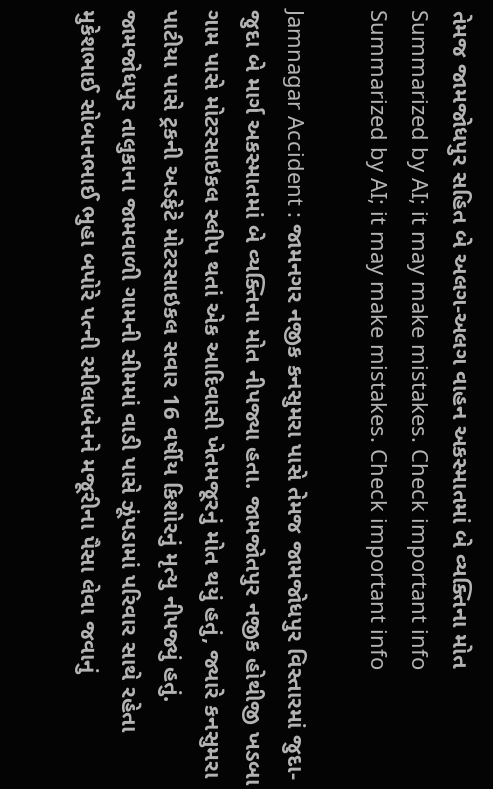તેમજ જામજોધપુર સહિત બે અલગ-અલગ વાહન અકસ્માતમાં બે વ્યક્તિના મોત
Summarized by AI; it may make mistakes. Check important info
Summarized by AI; it may make mistakes. Check important info

Jamnagar Accident : જામનગર નજીક કનસુમરા પાસે તેમજ જામજોધપુર વિસ્તારમાં જુદા-જુદા બે માર્ગ અકસ્માતમાં બે વ્યક્તિના મોત નીપજ્યા હતા. જામજોતપુર નજીક હોથીજી ખડબા ગામ પાસે મોટરસાઇકલ સ્લીપ થતાં એક આદિવાસી ખેતમજૂરનું મોત થયું હતું, જ્યારે કનસુમરા પાટીયા પાસે ટ્રકની અડફેટે મોટરસાઇકલ સવાર 16 વર્ષીય કિશોરનું મૃત્યુ નીપજ્યું હતું.
જામજોધપુર તાલુકાના જામવાળી ગામની સીમમાં વાડી પાસે ઝૂંપડામાં પરિવાર સાથે રહેતા મુકેશભાઈ સોબાનભાઈ ભુહા બપોરે પત્ની રમીલાબેનને મજૂરીના પૈસા લેવા જવાનું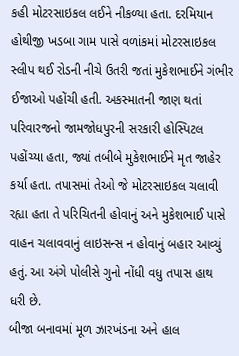કહી મોટરસાઇકલ લઈને નીકળ્યા હતા. દરમિયાન હોથીજી ખડબા ગામ પાસે વળાંકમાં મોટરસાઇકલ સ્લીપ થઈ રોડની નીચે ઉતરી જતાં મુકેશભાઈને ગંભીર ઈજાઓ પહોંચી હતી. અકસ્માતની જાણ થતાં પરિવારજનો જામજોધપુરની સરકારી હોસ્પિટલ પહોંચ્યા હતા, જ્યાં તબીબે મુકેશભાઈને મૃત જાહેર કર્યા હતા. તપાસમાં તેઓ જે મોટરસાઇકલ ચલાવી રહ્યા હતા તે પરિચિતની હોવાનું અને મુકેશભાઈ પાસે વાહન ચલાવવાનું લાઇસન્સ ન હોવાનું બહાર આવ્યું હતું. આ અંગે પોલીસે ગુનો નોંધી વધુ તપાસ હાથ ધરી છે.
બીજા બનાવમાં મૂળ ઝારખંડના અને હાલ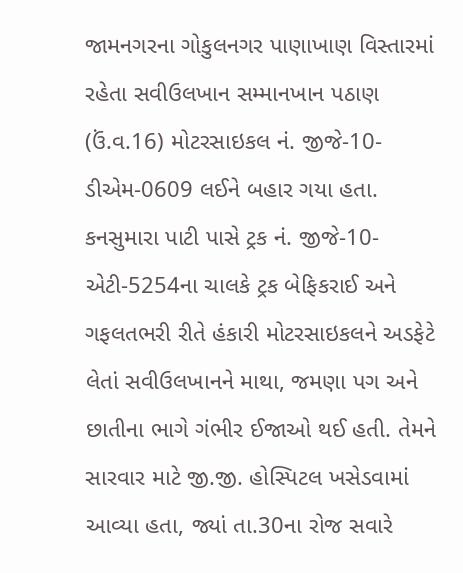જામનગરના ગોકુલનગર પાણાખાણ વિસ્તારમાં રહેતા સવીઉલખાન સમ્માનખાન પઠાણ (ઉં.વ.16) મોટરસાઇકલ નં. જીજે-10-ડીએમ-0609 લઈને બહાર ગયા હતા. કનસુમારા પાટી પાસે ટ્રક નં. જીજે-10-એટી-5254ના ચાલકે ટ્રક બેફિકરાઈ અને ગફલતભરી રીતે હંકારી મોટરસાઇકલને અડફેટે લેતાં સવીઉલખાનને માથા, જમણા પગ અને છાતીના ભાગે ગંભીર ઈજાઓ થઈ હતી. તેમને સારવાર માટે જી.જી. હોસ્પિટલ ખસેડવામાં આવ્યા હતા, જ્યાં તા.30ના રોજ સવારે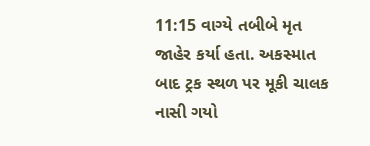11:15 વાગ્યે તબીબે મૃત જાહેર કર્યા હતા. અકસ્માત બાદ ટ્રક સ્થળ પર મૂકી ચાલક નાસી ગયો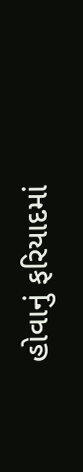હોવાનું ફરિયાદમાં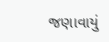જણાવાયું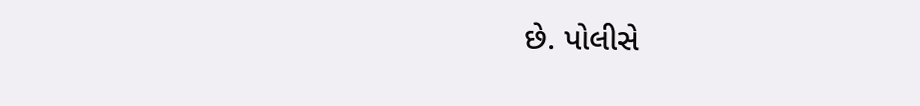છે. પોલીસે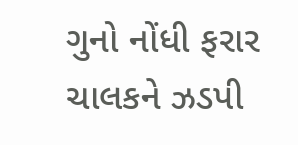ગુનો નોંધી ફરાર ચાલકને ઝડપી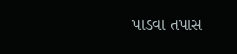પાડવા તપાસ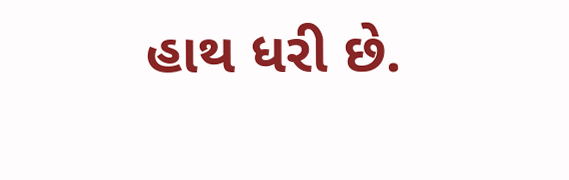હાથ ધરી છે.